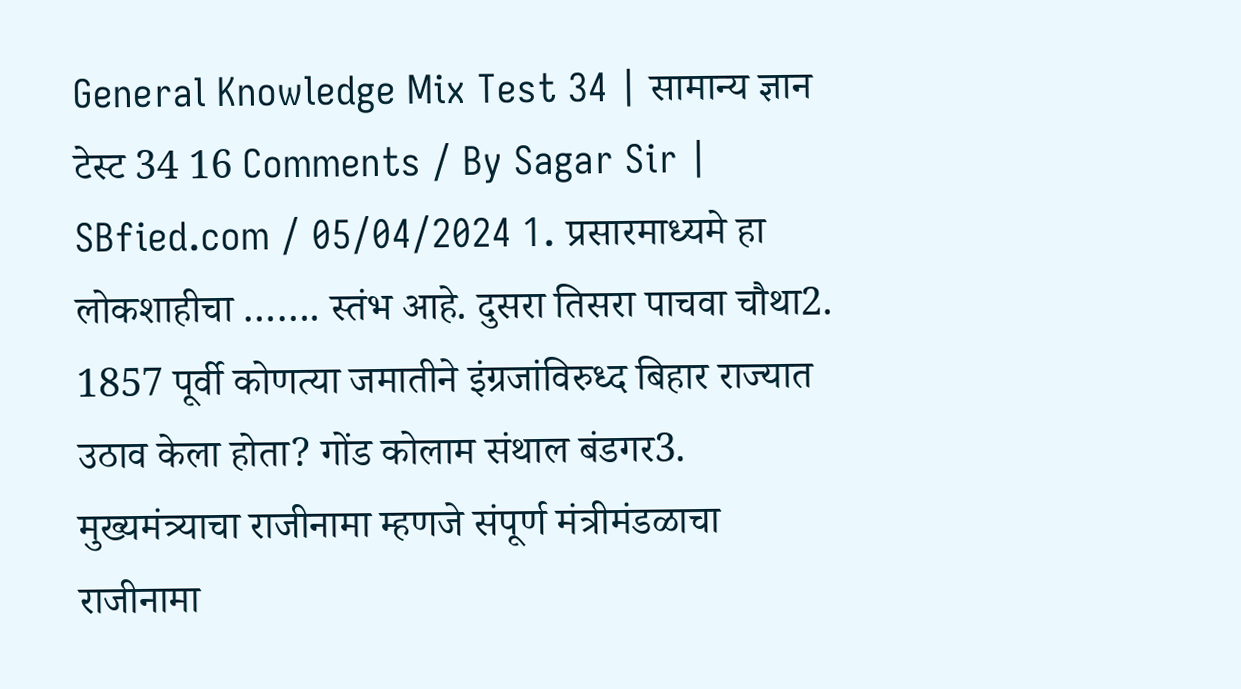General Knowledge Mix Test 34 | सामान्य ज्ञान टेस्ट 34 16 Comments / By Sagar Sir | SBfied.com / 05/04/2024 1. प्रसारमाध्यमे हा लोकशाहीचा ……. स्तंभ आहे. दुसरा तिसरा पाचवा चौथा2. 1857 पूर्वी कोणत्या जमातीने इंग्रजांविरुध्द बिहार राज्यात उठाव केला होता? गोंड कोलाम संथाल बंडगर3. मुख्यमंत्र्याचा राजीनामा म्हणजे संपूर्ण मंत्रीमंडळाचा राजीनामा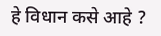हे विधान कसे आहे ?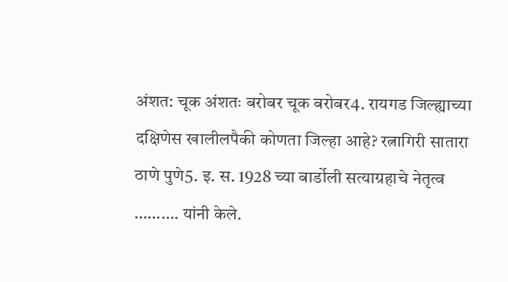अंशत: चूक अंशतः बरोबर चूक बरोबर4. रायगड जिल्ह्याच्या दक्षिणेस खालीलपैकी कोणता जिल्हा आहे? रत्नागिरी सातारा ठाणे पुणे5. इ. स. 1928 च्या बार्डोली सत्याग्रहाचे नेतृत्व ………. यांनी केले.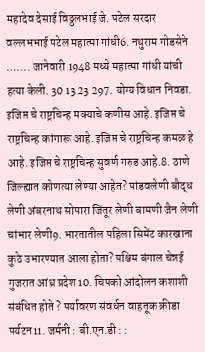महादेव देसाई विठ्ठलभाई जे. पटेल सरदार वल्लभभाई पटेल महात्मा गांधी6. नथुराम गोडसेने ……. जानेवारी 1948 मध्ये महात्मा गांधी यांची हत्या केली. 30 13 23 297. योग्य विधान निवडा. इजिप्त चे राष्ट्रचिन्ह मक्याचे कणीस आहे. इजिप्त चे राष्ट्रचिन्ह कांगारू आहे. इजिप्त चे राष्ट्रचिन्ह कमळ हे आहे. इजिप्त चे राष्ट्रचिन्ह सुवर्ण गरुड आहे.8. ठाणे जिल्ह्यात कोणत्या लेण्या आहेत? पांडवलेणी बौद्ध लेणी अंबरनाथ सोपारा जिंतूर लेणी बामणी जैन लेणी चांभार लेणी9. भारतातील पहिला सिमेंट कारखाना कुठे उभारण्यात आला होता? पश्चिम बंगाल चेन्नई गुजरात आंध्र प्रदेश10. चिपको आंदोलन कशाशी संबंधित होते ? पर्यावरण संवर्धन वाहतूक क्रीडा पर्यटन11. जर्मनी : बी.एन.डी : :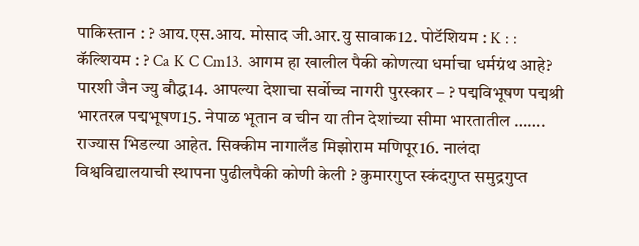पाकिस्तान : ? आय.एस.आय. मोसाद जी.आर.यु सावाक12. पोटॅशियम : K : : कॅल्शियम : ? Ca K C Cm13. आगम हा खालील पैकी कोणत्या धर्माचा धर्मग्रंथ आहे? पारशी जैन ज्यु बौद्ध14. आपल्या देशाचा सर्वोच्च नागरी पुरस्कार – ? पद्मविभूषण पद्मश्री भारतरत्न पद्मभूषण15. नेपाळ भूतान व चीन या तीन देशांच्या सीमा भारतातील ……. राज्यास भिडल्या आहेत. सिक्कीम नागालँड मिझोराम मणिपूर16. नालंदा विश्वविद्यालयाची स्थापना पुढीलपैकी कोणी केली ? कुमारगुप्त स्कंदगुप्त समुद्रगुप्त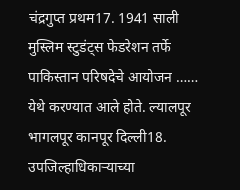चंद्रगुप्त प्रथम17. 1941 साली मुस्लिम स्टुडंट्स फेडरेशन तर्फे पाकिस्तान परिषदेचे आयोजन …… येथे करण्यात आले होते. ल्यालपूर भागलपूर कानपूर दिल्ली18. उपजिल्हाधिकाऱ्याच्या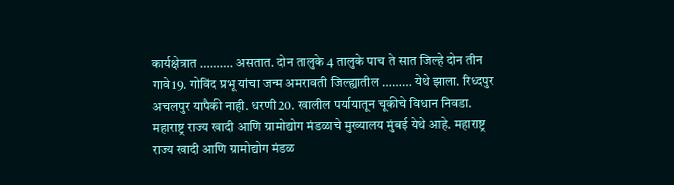कार्यक्षेत्रात ………. असतात. दोन तालुके 4 तालुके पाच ते सात जिल्हे दोन तीन गावे19. गोविंद प्रभू यांचा जन्म अमरावती जिल्ह्यातील ……… येथे झाला. रिध्दपुर अचलपुर यापैकी नाही. धरणी20. खालील पर्यायातून चूकीचे विधान निवडा. महाराष्ट्र राज्य खादी आणि ग्रामोद्योग मंडळाचे मुख्यालय मुंबई येथे आहे. महाराष्ट्र राज्य खादी आणि ग्रामोद्योग मंडळ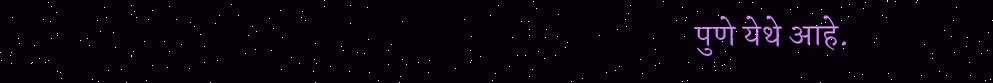पुणे येथे आहे.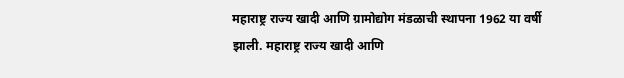महाराष्ट्र राज्य खादी आणि ग्रामोद्योग मंडळाची स्थापना 1962 या वर्षी झाली. महाराष्ट्र राज्य खादी आणि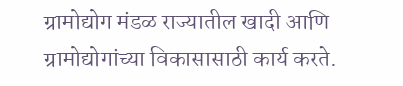ग्रामोद्योग मंडळ राज्यातील खादी आणि ग्रामोद्योगांच्या विकासासाठी कार्य करते.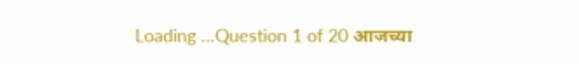Loading …Question 1 of 20 आजच्या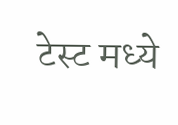टेस्ट मध्ये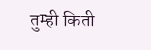तुम्ही किती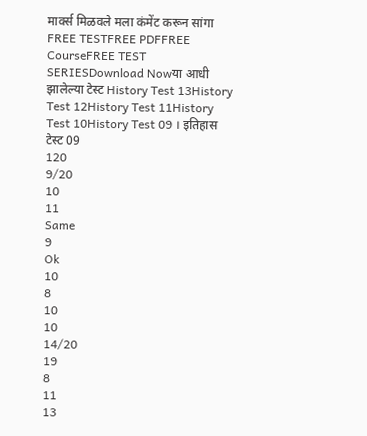मार्क्स मिळवले मला कंमेंट करून सांगा FREE TESTFREE PDFFREE CourseFREE TEST SERIESDownload Nowया आधी झालेल्या टेस्ट History Test 13History Test 12History Test 11History Test 10History Test 09 । इतिहास टेस्ट 09
120
9/20
10
11
Same
9
Ok
10
8
10
10
14/20
19
8
11
13